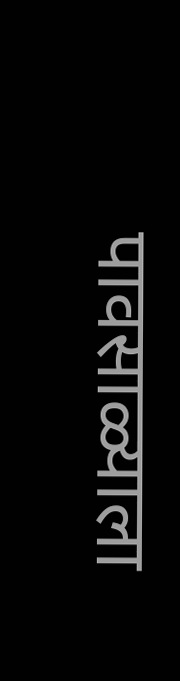पावसाळ्याला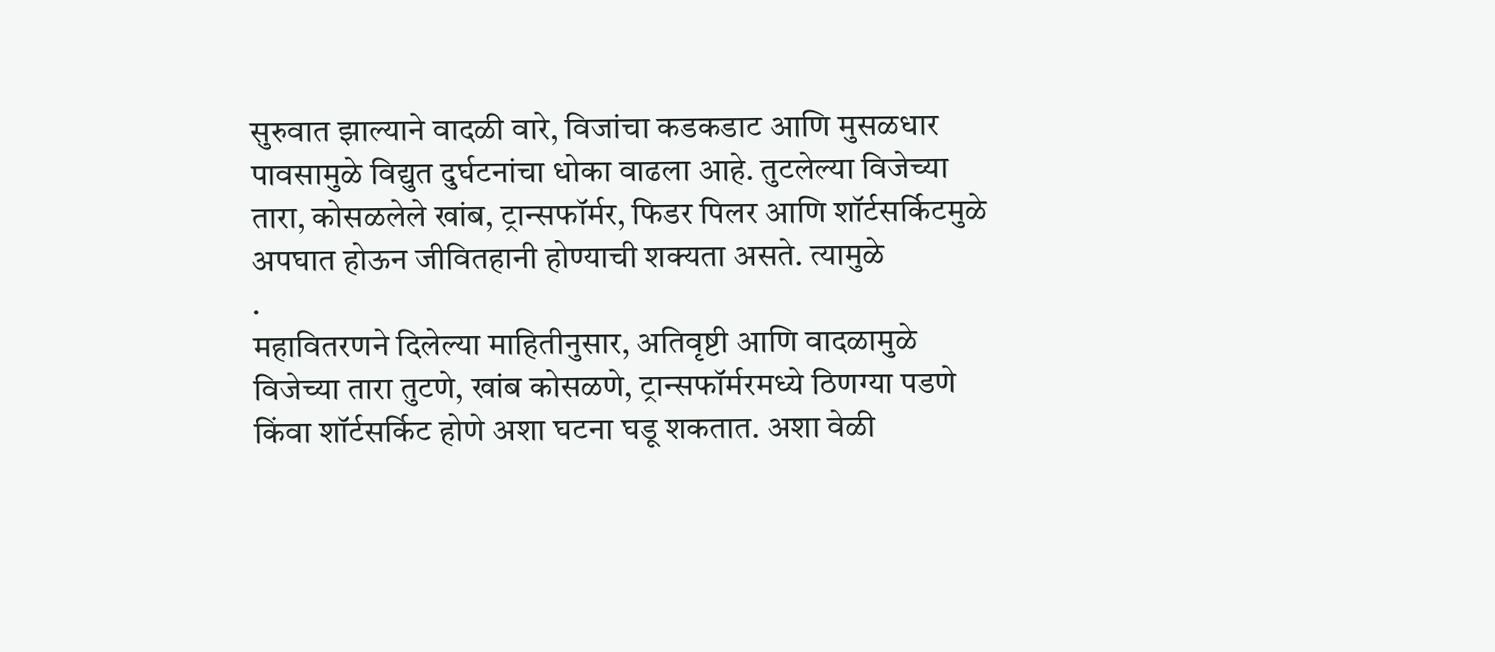सुरुवात झाल्याने वादळी वारे, विजांचा कडकडाट आणि मुसळधार पावसामुळे विद्युत दुर्घटनांचा धोका वाढला आहे. तुटलेल्या विजेच्या तारा, कोसळलेले खांब, ट्रान्सफॉर्मर, फिडर पिलर आणि शॉर्टसर्किटमुळे अपघात होऊन जीवितहानी होण्याची शक्यता असते. त्यामुळे
.
महावितरणने दिलेल्या माहितीनुसार, अतिवृष्टी आणि वादळामुळे विजेच्या तारा तुटणे, खांब कोसळणे, ट्रान्सफॉर्मरमध्ये ठिणग्या पडणे किंवा शॉर्टसर्किट होणे अशा घटना घडू शकतात. अशा वेळी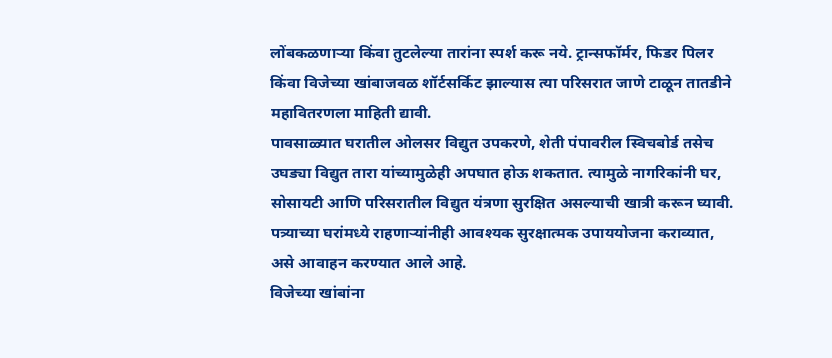लोंबकळणाऱ्या किंवा तुटलेल्या तारांना स्पर्श करू नये. ट्रान्सफॉर्मर, फिडर पिलर किंवा विजेच्या खांबाजवळ शॉर्टसर्किट झाल्यास त्या परिसरात जाणे टाळून तातडीने महावितरणला माहिती द्यावी.
पावसाळ्यात घरातील ओलसर विद्युत उपकरणे, शेती पंपावरील स्विचबोर्ड तसेच उघड्या विद्युत तारा यांच्यामुळेही अपघात होऊ शकतात. त्यामुळे नागरिकांनी घर, सोसायटी आणि परिसरातील विद्युत यंत्रणा सुरक्षित असल्याची खात्री करून घ्यावी. पत्र्याच्या घरांमध्ये राहणाऱ्यांनीही आवश्यक सुरक्षात्मक उपाययोजना कराव्यात, असे आवाहन करण्यात आले आहे.
विजेच्या खांबांना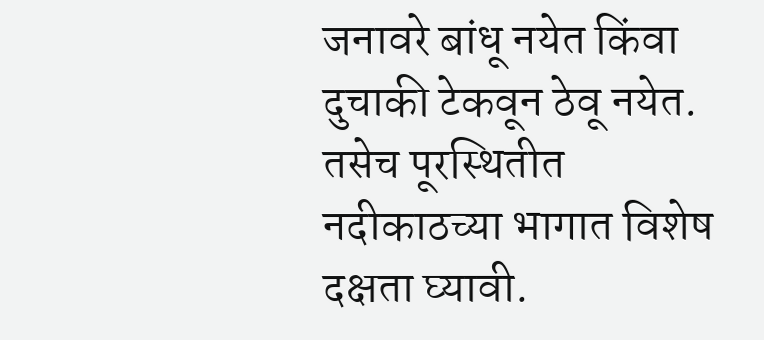जनावरे बांधू नयेत किंवा दुचाकी टेकवून ठेवू नयेत. तसेच पूरस्थितीत नदीकाठच्या भागात विशेष दक्षता घ्यावी.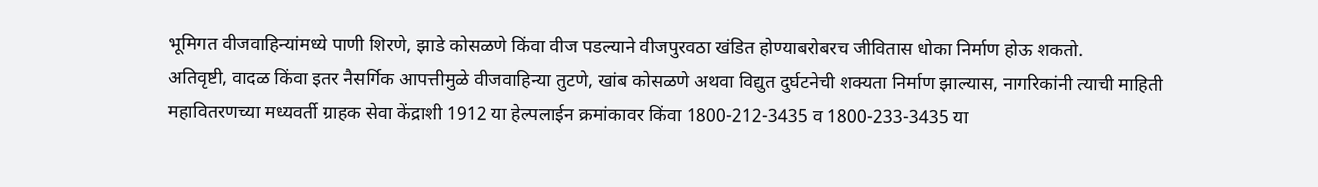भूमिगत वीजवाहिन्यांमध्ये पाणी शिरणे, झाडे कोसळणे किंवा वीज पडल्याने वीजपुरवठा खंडित होण्याबरोबरच जीवितास धोका निर्माण होऊ शकतो.
अतिवृष्टी, वादळ किंवा इतर नैसर्गिक आपत्तीमुळे वीजवाहिन्या तुटणे, खांब कोसळणे अथवा विद्युत दुर्घटनेची शक्यता निर्माण झाल्यास, नागरिकांनी त्याची माहिती महावितरणच्या मध्यवर्ती ग्राहक सेवा केंद्राशी 1912 या हेल्पलाईन क्रमांकावर किंवा 1800-212-3435 व 1800-233-3435 या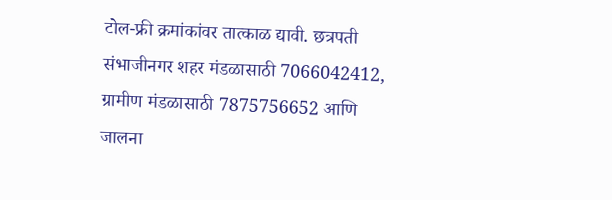टोल-फ्री क्रमांकांवर तात्काळ द्यावी. छत्रपती संभाजीनगर शहर मंडळासाठी 7066042412, ग्रामीण मंडळासाठी 7875756652 आणि जालना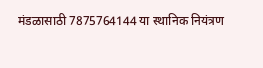मंडळासाठी 7875764144 या स्थानिक नियंत्रण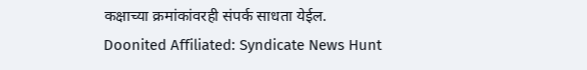कक्षाच्या क्रमांकांवरही संपर्क साधता येईल.
Doonited Affiliated: Syndicate News Hunt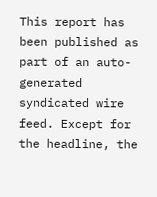This report has been published as part of an auto-generated syndicated wire feed. Except for the headline, the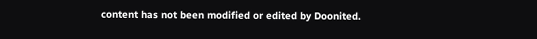content has not been modified or edited by Doonited.